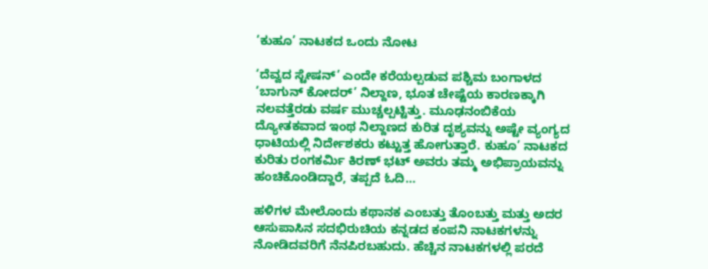‘ಕುಹೂ’ ನಾಟಕದ ಒಂದು ನೋಟ

‘ದೆವ್ವದ ಸ್ಟೇಷನ್’ ಎಂದೇ ಕರೆಯಲ್ಪಡುವ ಪಶ್ಚಿಮ ಬಂಗಾಳದ ‘ಬಾಗುನ್ ಕೋದರ್’ ನಿಲ್ದಾಣ, ಭೂತ ಚೇಷ್ಟೆಯ ಕಾರಣಕ್ಕಾಗಿ ನಲವತ್ತೆರಡು ವರ್ಷ ಮುಚ್ಚಲ್ಪಟ್ಟಿತ್ತು. ಮೂಢನಂಬಿಕೆಯ ದ್ಯೋತಕವಾದ ಇಂಥ ನಿಲ್ದಾಣದ ಕುರಿತ ದೃಶ್ಯವನ್ನು ಅಷ್ಟೇ ವ್ಯಂಗ್ಯದ ಧಾಟಿಯಲ್ಲಿ ನಿರ್ದೇಶಕರು ಕಟ್ಟುತ್ತ ಹೋಗುತ್ತಾರೆ. ಕುಹೂ’ ನಾಟಕದ ಕುರಿತು ರಂಗಕರ್ಮಿ ಕಿರಣ್ ಭಟ್ ಅವರು ತಮ್ಮ ಅಭಿಪ್ರಾಯವನ್ನು ಹಂಚಿಕೊಂಡಿದ್ದಾರೆ, ತಪ್ಪದೆ ಓದಿ…

ಹಳಿಗಳ ಮೇಲೊಂದು ಕಥಾನಕ ಎಂಬತ್ತು ತೊಂಬತ್ತು ಮತ್ತು ಅದರ ಆಸುಪಾಸಿನ ಸದಭಿರುಚಿಯ ಕನ್ನಡದ ಕಂಪನಿ ನಾಟಕಗಳನ್ನು ನೋಡಿದವರಿಗೆ ನೆನಪಿರಬಹುದು. ಹೆಚ್ಚಿನ ನಾಟಕಗಳಲ್ಲಿ ಪರದೆ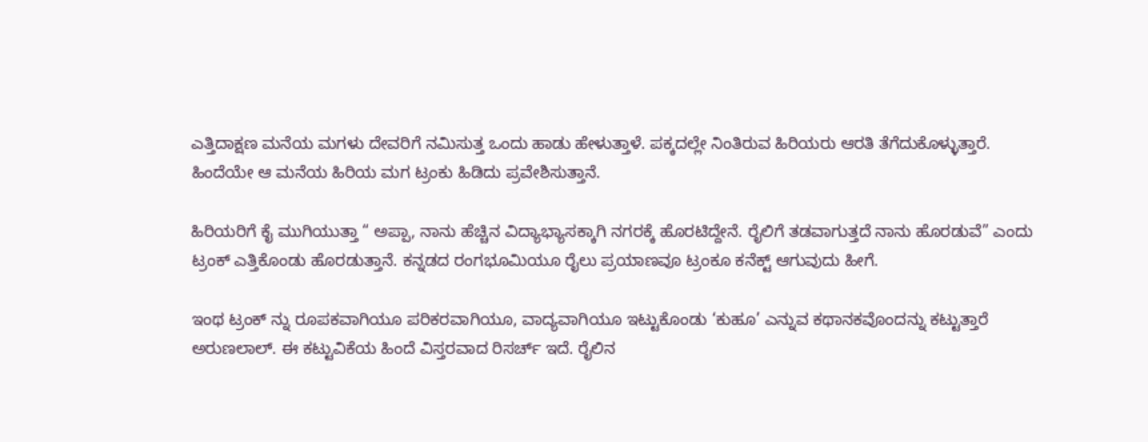ಎತ್ತಿದಾಕ್ಷಣ ಮನೆಯ ಮಗಳು ದೇವರಿಗೆ ನಮಿಸುತ್ತ ಒಂದು ಹಾಡು ಹೇಳುತ್ತಾಳೆ. ಪಕ್ಕದಲ್ಲೇ ನಿಂತಿರುವ ಹಿರಿಯರು ಆರತಿ ತೆಗೆದುಕೊಳ್ಳುತ್ತಾರೆ. ಹಿಂದೆಯೇ ಆ ಮನೆಯ ಹಿರಿಯ ಮಗ ಟ್ರಂಕು ಹಿಡಿದು ಪ್ರವೇಶಿಸುತ್ತಾನೆ.

ಹಿರಿಯರಿಗೆ ಕೈ ಮುಗಿಯುತ್ತಾ “ ಅಪ್ಪಾ, ನಾನು ಹೆಚ್ಚಿನ ವಿದ್ಯಾಭ್ಯಾಸಕ್ಕಾಗಿ ನಗರಕ್ಕೆ ಹೊರಟಿದ್ದೇನೆ. ರೈಲಿಗೆ ತಡವಾಗುತ್ತದೆ ನಾನು ಹೊರಡುವೆ” ಎಂದು ಟ್ರಂಕ್ ಎತ್ತಿಕೊಂಡು ಹೊರಡುತ್ತಾನೆ. ಕನ್ನಡದ ರಂಗಭೂಮಿಯೂ ರೈಲು ಪ್ರಯಾಣವೂ ಟ್ರಂಕೂ ಕನೆಕ್ಟ್ ಆಗುವುದು ಹೀಗೆ.

ಇಂಥ ಟ್ರಂಕ್ ನ್ನು ರೂಪಕವಾಗಿಯೂ ಪರಿಕರವಾಗಿಯೂ, ವಾದ್ಯವಾಗಿಯೂ ಇಟ್ಟುಕೊಂಡು ‘ಕುಹೂ’ ಎನ್ನುವ ಕಥಾನಕವೊಂದನ್ನು ಕಟ್ಟುತ್ತಾರೆ ಅರುಣಲಾಲ್. ಈ ಕಟ್ಟುವಿಕೆಯ ಹಿಂದೆ ವಿಸ್ತರವಾದ ರಿಸರ್ಚ್ ಇದೆ. ರೈಲಿನ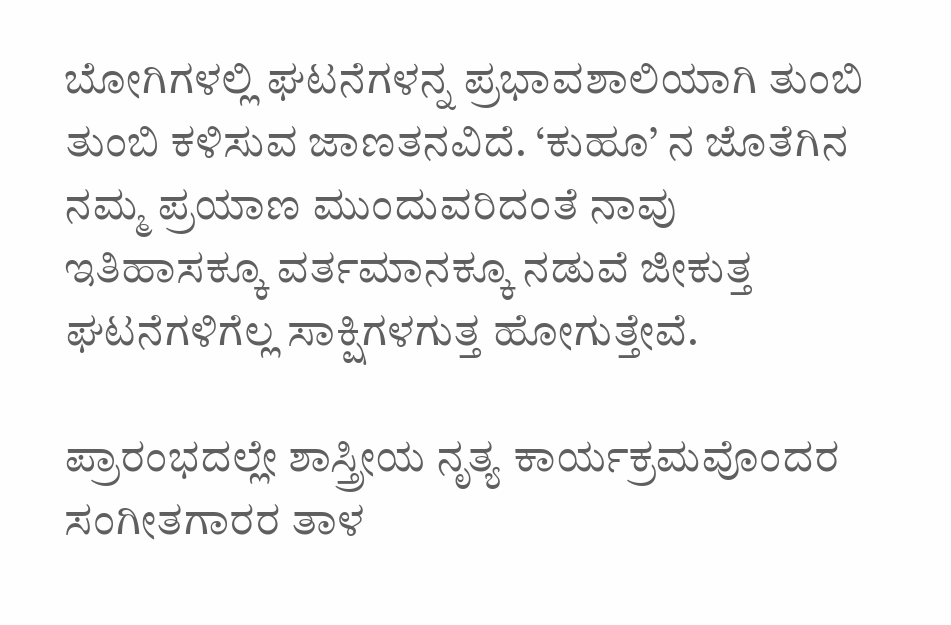ಬೋಗಿಗಳಲ್ಲಿ ಘಟನೆಗಳನ್ನ ಪ್ರಭಾವಶಾಲಿಯಾಗಿ ತುಂಬಿ ತುಂಬಿ ಕಳಿಸುವ ಜಾಣತನವಿದೆ. ‘ಕುಹೂ’ ನ ಜೊತೆಗಿನ ನಮ್ಮ ಪ್ರಯಾಣ ಮುಂದುವರಿದಂತೆ ನಾವು ಇತಿಹಾಸಕ್ಕೂ ವರ್ತಮಾನಕ್ಕೂ ನಡುವೆ ಜೀಕುತ್ತ ಘಟನೆಗಳಿಗೆಲ್ಲ ಸಾಕ್ಷಿಗಳಗುತ್ತ ಹೋಗುತ್ತೇವೆ.

ಪ್ರಾರಂಭದಲ್ಲೇ ಶಾಸ್ತ್ರೀಯ ನೃತ್ಯ ಕಾರ್ಯಕ್ರಮವೊಂದರ ಸಂಗೀತಗಾರರ ತಾಳ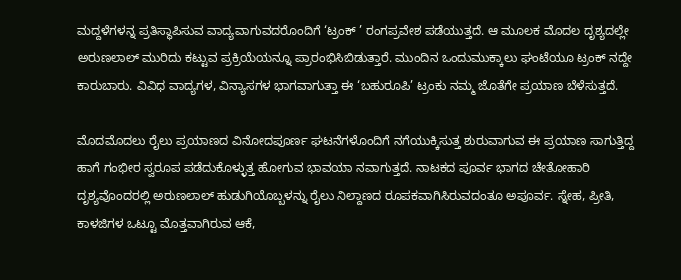ಮದ್ದಳೆಗಳನ್ನ ಪ್ರತಿಸ್ಥಾಪಿಸುವ ವಾದ್ಯವಾಗುವದರೊಂದಿಗೆ ‘ಟ್ರಂಕ್ ’ ರಂಗಪ್ರವೇಶ ಪಡೆಯುತ್ತದೆ. ಆ ಮೂಲಕ ಮೊದಲ ದೃಶ್ಯದಲ್ಲೇ ಅರುಣಲಾಲ್ ಮುರಿದು ಕಟ್ಟುವ ಪ್ರಕ್ರಿಯೆಯನ್ನೂ ಪ್ರಾರಂಭಿಸಿಬಿಡುತ್ತಾರೆ. ಮುಂದಿನ ಒಂದುಮುಕ್ಕಾಲು ಘಂಟೆಯೂ ಟ್ರಂಕ್ ನದ್ದೇ ಕಾರುಬಾರು. ವಿವಿಧ ವಾದ್ಯಗಳ, ವಿನ್ಯಾಸಗಳ ಭಾಗವಾಗುತ್ತಾ ಈ ‘ಬಹುರೂಪಿ’ ಟ್ರಂಕು ನಮ್ಮ ಜೊತೆಗೇ ಪ್ರಯಾಣ ಬೆಳೆಸುತ್ತದೆ.

ಮೊದಮೊದಲು ರೈಲು ಪ್ರಯಾಣದ ವಿನೋದಪೂರ್ಣ ಘಟನೆಗಳೊಂದಿಗೆ ನಗೆಯುಕ್ಕಿಸುತ್ತ ಶುರುವಾಗುವ ಈ ಪ್ರಯಾಣ ಸಾಗುತ್ತಿದ್ದ ಹಾಗೆ ಗಂಭೀರ ಸ್ವರೂಪ ಪಡೆದುಕೊಳ್ಳುತ್ತ ಹೋಗುವ ಭಾವಯಾ ನವಾಗುತ್ತದೆ. ನಾಟಕದ ಪೂರ್ವ ಭಾಗದ ಚೇತೋಹಾರಿ ದೃಶ್ಯವೊಂದರಲ್ಲಿ ಅರುಣಲಾಲ್ ಹುಡುಗಿಯೊಬ್ಬಳನ್ನು ರೈಲು ನಿಲ್ದಾಣದ ರೂಪಕವಾಗಿಸಿರುವದಂತೂ ಅಪೂರ್ವ. ಸ್ನೇಹ, ಪ್ರೀತಿ, ಕಾಳಜಿಗಳ ಒಟ್ಟೂ ಮೊತ್ತವಾಗಿರುವ ಆಕೆ,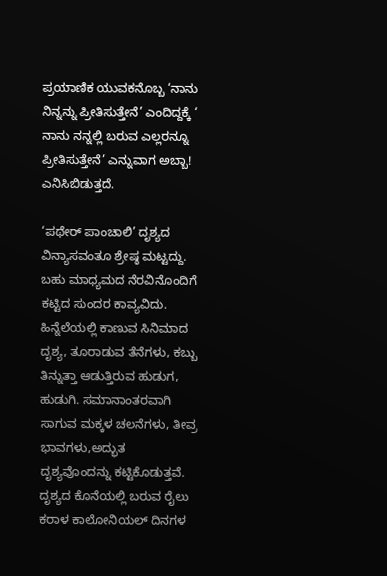ಪ್ರಯಾಣಿಕ ಯುವಕನೊಬ್ಬ ‘ನಾನು ನಿನ್ನನ್ನು ಪ್ರೀತಿಸುತ್ತೇನೆ’ ಎಂದಿದ್ದಕ್ಕೆ ‘ ನಾನು ನನ್ನಲ್ಲಿ ಬರುವ ಎಲ್ಲರನ್ನೂ ಪ್ರೀತಿಸುತ್ತೇನೆ’ ಎನ್ನುವಾಗ ಅಬ್ಬಾ! ಎನಿಸಿಬಿಡುತ್ತದೆ.

‘ಪಥೇರ್ ಪಾಂಚಾಲಿ’ ದೃಶ್ಯದ ವಿನ್ಯಾಸವಂತೂ ಶ್ರೇಷ್ಠ ಮಟ್ಟದ್ದು. ಬಹು ಮಾಧ್ಯಮದ ನೆರವಿನೊಂದಿಗೆ ಕಟ್ಟಿದ ಸುಂದರ ಕಾವ್ಯವಿದು. ಹಿನ್ನೆಲೆಯಲ್ಲಿ ಕಾಣುವ ಸಿನಿಮಾದ ದೃಶ್ಯ, ತೂರಾಡುವ ತೆನೆಗಳು, ಕಬ್ಬು ತಿನ್ನುತ್ತಾ ಆಡುತ್ತಿರುವ ಹುಡುಗ, ಹುಡುಗಿ. ಸಮಾನಾಂತರವಾಗಿ ಸಾಗುವ ಮಕ್ಕಳ ಚಲನೆಗಳು, ತೀವ್ರ ಭಾವಗಳು,ಅದ್ಭುತ ದೃಶ್ಯವೊಂದನ್ನು ಕಟ್ಟಿಕೊಡುತ್ತವೆ. ದೃಶ್ಯದ ಕೊನೆಯಲ್ಲಿ ಬರುವ ರೈಲು ಕರಾಳ ಕಾಲೋನಿಯಲ್ ದಿನಗಳ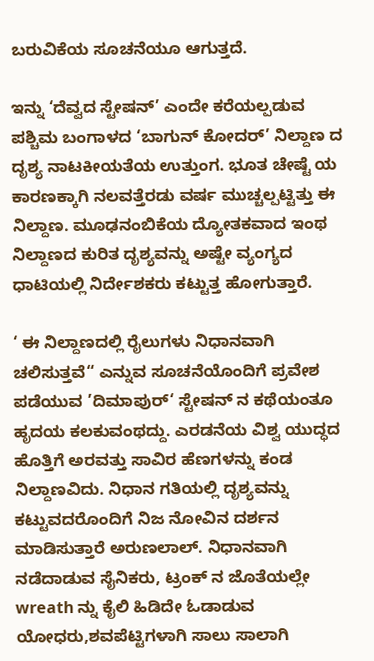ಬರುವಿಕೆಯ ಸೂಚನೆಯೂ ಆಗುತ್ತದೆ.

ಇನ್ನು ‘ದೆವ್ವದ ಸ್ಟೇಷನ್’ ಎಂದೇ ಕರೆಯಲ್ಪಡುವ ಪಶ್ಚಿಮ ಬಂಗಾಳದ ‘ಬಾಗುನ್ ಕೋದರ್’ ನಿಲ್ದಾಣ ದ ದೃಶ್ಯ ನಾಟಕೀಯತೆಯ ಉತ್ತುಂಗ. ಭೂತ ಚೇಷ್ಟೆ ಯ ಕಾರಣಕ್ಕಾಗಿ ನಲವತ್ತೆರಡು ವರ್ಷ ಮುಚ್ಚಲ್ಪಟ್ಟಿತ್ತು ಈ ನಿಲ್ದಾಣ. ಮೂಢನಂಬಿಕೆಯ ದ್ಯೋತಕವಾದ ಇಂಥ ನಿಲ್ದಾಣದ ಕುರಿತ ದೃಶ್ಯವನ್ನು ಅಷ್ಟೇ ವ್ಯಂಗ್ಯದ ಧಾಟಿಯಲ್ಲಿ ನಿರ್ದೇಶಕರು ಕಟ್ಟುತ್ತ ಹೋಗುತ್ತಾರೆ.

‘ ಈ ನಿಲ್ದಾಣದಲ್ಲಿ ರೈಲುಗಳು ನಿಧಾನವಾಗಿ ಚಲಿಸುತ್ತವೆ“ ಎನ್ನುವ ಸೂಚನೆಯೊಂದಿಗೆ ಪ್ರವೇಶ ಪಡೆಯುವ ’ದಿಮಾಪುರ್‘ ಸ್ಟೇಷನ್ ನ ಕಥೆಯಂತೂ ಹೃದಯ ಕಲಕುವಂಥದ್ದು. ಎರಡನೆಯ ವಿಶ್ವ ಯುದ್ಧದ ಹೊತ್ತಿಗೆ ಅರವತ್ತು ಸಾವಿರ ಹೆಣಗಳನ್ನು ಕಂಡ ನಿಲ್ದಾಣವಿದು. ನಿಧಾನ ಗತಿಯಲ್ಲಿ ದೃಶ್ಯವನ್ನು ಕಟ್ಟುವದರೊಂದಿಗೆ ನಿಜ ನೋವಿನ ದರ್ಶನ ಮಾಡಿಸುತ್ತಾರೆ ಅರುಣಲಾಲ್. ನಿಧಾನವಾಗಿ ನಡೆದಾಡುವ ಸೈನಿಕರು, ಟ್ರಂಕ್ ನ ಜೊತೆಯಲ್ಲೇ wreath ನ್ನು ಕೈಲಿ ಹಿಡಿದೇ ಓಡಾಡುವ ಯೋಧರು,ಶವಪೆಟ್ಟಿಗಳಾಗಿ ಸಾಲು ಸಾಲಾಗಿ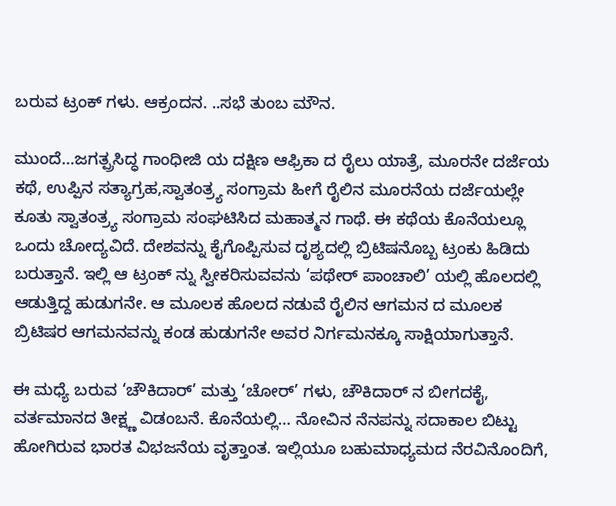ಬರುವ ಟ್ರಂಕ್ ಗಳು. ಆಕ್ರಂದನ. ..ಸಭೆ ತುಂಬ ಮೌನ.

ಮುಂದೆ…ಜಗತ್ಪ್ರಸಿದ್ಧ ಗಾಂಧೀಜಿ ಯ ದಕ್ಷಿಣ ಆಫ್ರಿಕಾ ದ ರೈಲು ಯಾತ್ರೆ, ಮೂರನೇ ದರ್ಜೆಯ ಕಥೆ, ಉಪ್ಪಿನ ಸತ್ಯಾಗ್ರಹ,ಸ್ವಾತಂತ್ರ್ಯ ಸಂಗ್ರಾಮ ಹೀಗೆ ರೈಲಿನ ಮೂರನೆಯ ದರ್ಜೆಯಲ್ಲೇ ಕೂತು ಸ್ವಾತಂತ್ರ್ಯ ಸಂಗ್ರಾಮ ಸಂಘಟಿಸಿದ ಮಹಾತ್ಮನ ಗಾಥೆ. ಈ ಕಥೆಯ ಕೊನೆಯಲ್ಲೂ ಒಂದು ಚೋದ್ಯವಿದೆ. ದೇಶವನ್ನು ಕೈಗೊಪ್ಪಿಸುವ ದೃಶ್ಯದಲ್ಲಿ ಬ್ರಿಟಿಷನೊಬ್ಬ ಟ್ರಂಕು ಹಿಡಿದು ಬರುತ್ತಾನೆ. ಇಲ್ಲಿ ಆ ಟ್ರಂಕ್ ನ್ನು ಸ್ವೀಕರಿಸುವವನು ‘ಪಥೇರ್ ಪಾಂಚಾಲಿ’ ಯಲ್ಲಿ ಹೊಲದಲ್ಲಿ ಆಡುತ್ತಿದ್ದ ಹುಡುಗನೇ. ಆ ಮೂಲಕ ಹೊಲದ ನಡುವೆ ರೈಲಿನ ಆಗಮನ ದ ಮೂಲಕ ಬ್ರಿಟಿಷರ ಆಗಮನವನ್ನು ಕಂಡ ಹುಡುಗನೇ ಅವರ ನಿರ್ಗಮನಕ್ಕೂ ಸಾಕ್ಷಿಯಾಗುತ್ತಾನೆ.

ಈ ಮಧ್ಯೆ ಬರುವ ‘ಚೌಕಿದಾರ್’ ಮತ್ತು ‘ಚೋರ್’ ಗಳು, ಚೌಕಿದಾರ್ ನ ಬೀಗದಕೈ, ವರ್ತಮಾನದ ತೀಕ್ಷ್ಣ ವಿಡಂಬನೆ. ಕೊನೆಯಲ್ಲಿ… ನೋವಿನ ನೆನಪನ್ನು ಸದಾಕಾಲ ಬಿಟ್ಟು ಹೋಗಿರುವ ಭಾರತ ವಿಭಜನೆಯ ವೃತ್ತಾಂತ. ಇಲ್ಲಿಯೂ ಬಹುಮಾಧ್ಯಮದ ನೆರವಿನೊಂದಿಗೆ,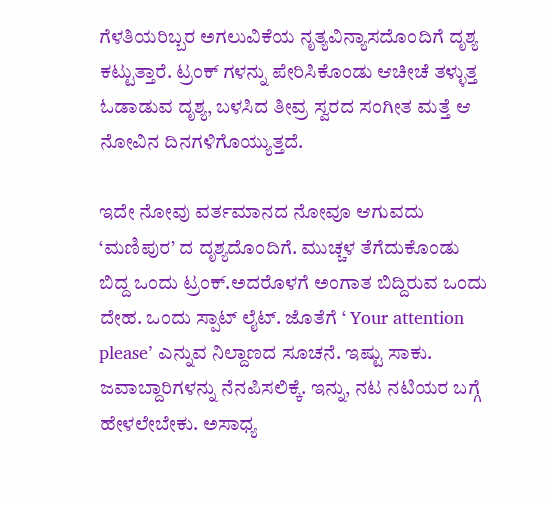ಗೆಳತಿಯರಿಬ್ಬರ ಅಗಲುವಿಕೆಯ ನೃತ್ಯವಿನ್ಯಾಸದೊಂದಿಗೆ ದೃಶ್ಯ ಕಟ್ಟುತ್ತಾರೆ. ಟ್ರಂಕ್ ಗಳನ್ನು ಪೇರಿಸಿಕೊಂಡು ಆಚೀಚೆ ತಳ್ಳುತ್ತ ಓಡಾಡುವ ದೃಶ್ಯ, ಬಳಸಿದ ತೀವ್ರ ಸ್ವರದ ಸಂಗೀತ ಮತ್ತೆ ಆ ನೋವಿನ ದಿನಗಳಿಗೊಯ್ಯುತ್ತದೆ.

ಇದೇ ನೋವು ವರ್ತಮಾನದ ನೋವೂ ಆಗುವದು ‘ಮಣಿಪುರ’ ದ ದೃಶ್ಯದೊಂದಿಗೆ. ಮುಚ್ಚಳ ತೆಗೆದುಕೊಂಡು ಬಿದ್ದ ಒಂದು ಟ್ರಂಕ್.ಅದರೊಳಗೆ ಅಂಗಾತ ಬಿದ್ದಿರುವ ಒಂದು ದೇಹ. ಒಂದು ಸ್ಪಾಟ್ ಲೈಟ್. ಜೊತೆಗೆ ‘ Your attention please’ ಎನ್ನುವ ನಿಲ್ದಾಣದ ಸೂಚನೆ. ಇಷ್ಟು ಸಾಕು. ಜವಾಬ್ದಾರಿಗಳನ್ನು ನೆನಪಿಸಲಿಕ್ಕೆ. ಇನ್ನು, ನಟ ನಟಿಯರ ಬಗ್ಗೆ ಹೇಳಲೇಬೇಕು. ಅಸಾಧ್ಯ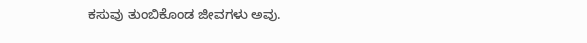ಕಸುವು ತುಂಬಿಕೊಂಡ ಜೀವಗಳು ಅವು.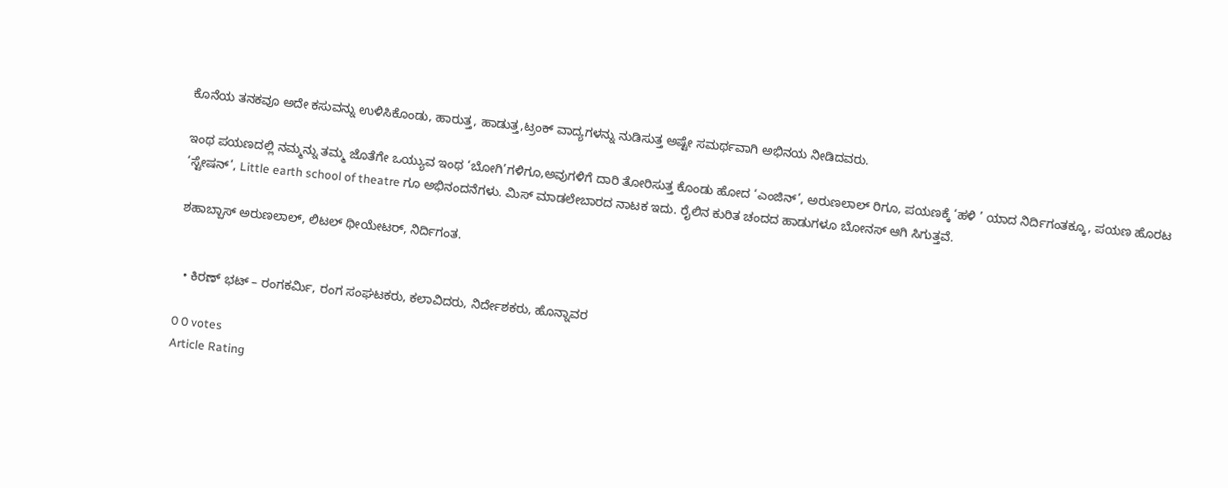ಕೊನೆಯ ತನಕವೂ ಅದೇ ಕಸುವನ್ನು ಉಳಿಸಿಕೊಂಡು, ಹಾರುತ್ತ, ಹಾಡುತ್ತ,ಟ್ರಂಕ್ ವಾದ್ಯಗಳನ್ನು ನುಡಿಸುತ್ತ ಅಷ್ಟೇ ಸಮರ್ಥವಾಗಿ ಅಭಿನಯ ನೀಡಿದವರು.

ಇಂಥ ಪಯಣದಲ್ಲಿ ನಮ್ಮನ್ನು ತಮ್ಮ ಜೊತೆಗೇ ಒಯ್ಯುವ ಇಂಥ ‘ಬೋಗಿ’ಗಳಿಗೂ,ಅವುಗಳಿಗೆ ದಾರಿ ತೋರಿಸುತ್ತ ಕೊಂಡು ಹೋದ ‘ಎಂಜಿನ್’, ಅರುಣಲಾಲ್ ರಿಗೂ, ಪಯಣಕ್ಕೆ ‘ಹಳಿ ’ ಯಾದ ನಿರ್ದಿಗಂತಕ್ಕೂ, ಪಯಣ ಹೊರಟ ‘ಸ್ಟೇಷನ್’, Little earth school of theatre ಗೂ ಅಭಿನಂದನೆಗಳು. ಮಿಸ್ ಮಾಡಲೇಬಾರದ ನಾಟಕ ಇದು. ರೈಲಿನ ಕುರಿತ ಚಂದದ ಹಾಡುಗಳೂ ಬೋನಸ್ ಆಗಿ ಸಿಗುತ್ತವೆ.

ಶಹಾಬ್ಬಾಸ್ ಅರುಣಲಾಲ್, ಲಿಟಲ್ ಥೀಯೇಟರ್, ನಿರ್ದಿಗಂತ.


  • ಕಿರಣ್ ಭಟ್ – ರಂಗಕರ್ಮಿ, ರಂಗ ಸಂಘಟಕರು, ಕಲಾವಿದರು, ನಿರ್ದೇಶಕರು, ಹೊನ್ನಾವರ

0 0 votes
Article Rating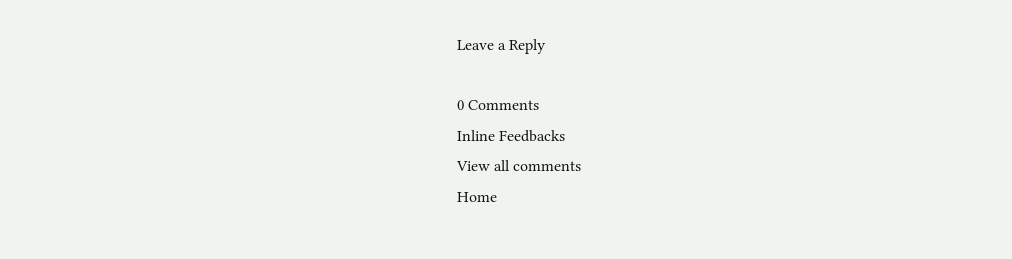Leave a Reply

0 Comments
Inline Feedbacks
View all comments
Home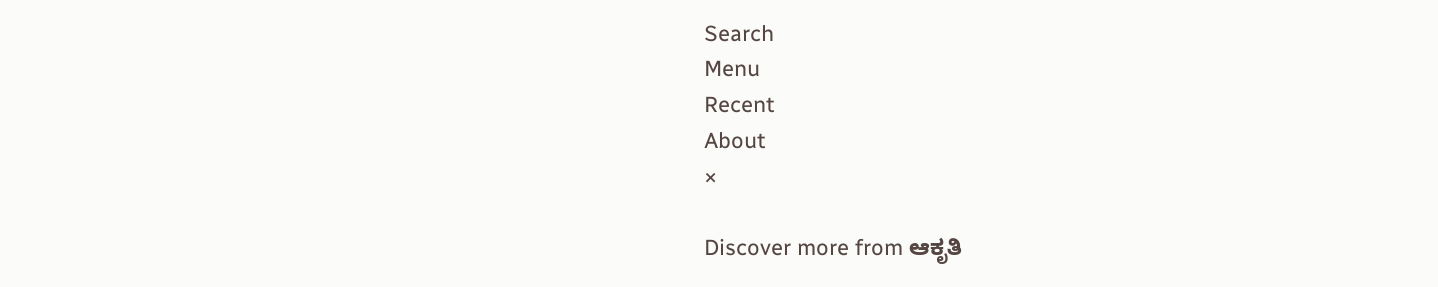Search
Menu
Recent
About
×

Discover more from ಆಕೃತಿ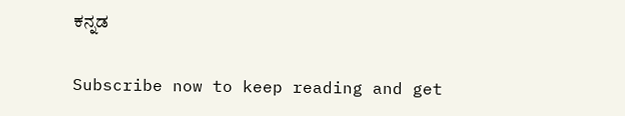ಕನ್ನಡ

Subscribe now to keep reading and get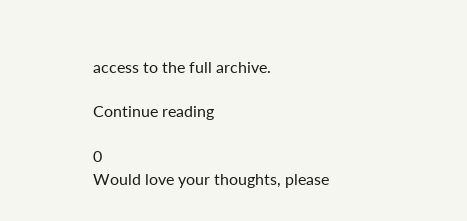access to the full archive.

Continue reading

0
Would love your thoughts, please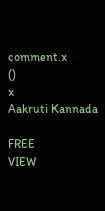comment.x
()
x
Aakruti Kannada

FREE
VIEW